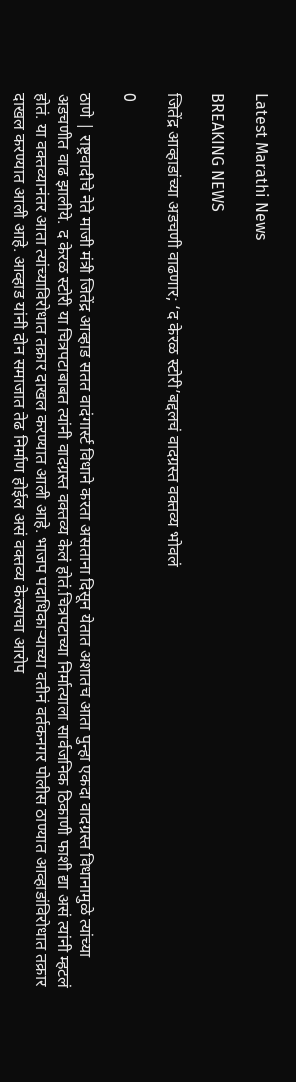Latest Marathi News

BREAKING NEWS

जितेंद्र आव्हाडांच्या अडचणी वाढणार; ‘द केरळ स्टोरी’बद्दलचं वादग्रस्त वक्तव्य भोवलं

0

ठाणे | राष्ट्रवादीचे नेते माजी मंत्री जितेंद्र आव्हाड सतत वादंगार्स्ट विधाने करता असताना दिसून येतात अशातच आता पुन्हा एकदा वादग्रस्त विधानामुळे त्यांच्या अडचणीत वाढ झालीये. द केरळ स्टोरी या चित्रपटाबाबत त्यांनी वादग्रस्त वक्तव्य केलं होतं.चित्रपटाच्या निर्मात्याला सार्वजनिक ठिकाणी फाशी द्या असं त्यांनी म्हटलं होतं. या वक्तव्यानंतर आता त्यांच्याविरोधात तक्रार दाखल करण्यात आली आहे. भाजप पदाधिकाऱ्याच्या वतीनं वर्तकनगर पोलीस ठाण्यात आव्हाडांविरोधात तक्रार दाखल करण्यात आली आहे. आव्हाड यांनी दोन समाजात तेढ निर्माण होईल असं वक्तव्य केल्याचा आरोप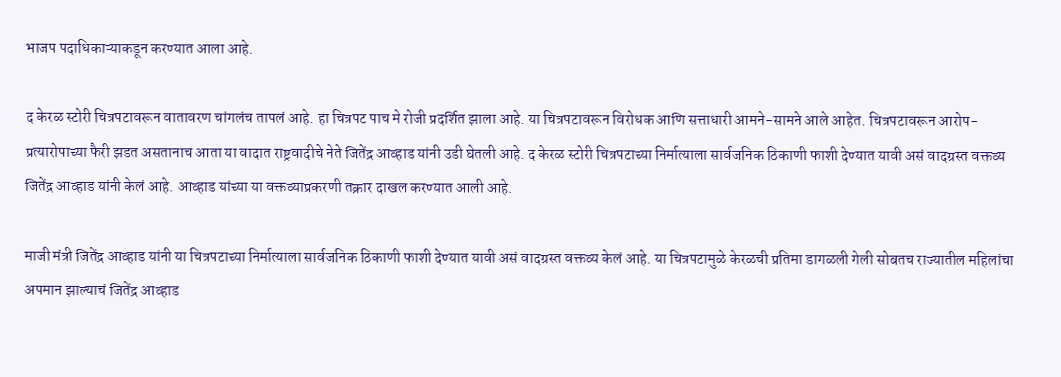भाजप पदाधिकाऱ्याकडून करण्यात आला आहे.

द केरळ स्टोरी चित्रपटावरून वातावरण चांगलंच तापलं आहे. हा चित्रपट पाच मे रोजी प्रदर्शित झाला आहे. या चित्रपटावरून विरोधक आणि सत्ताधारी आमने-सामने आले आहेत. चित्रपटावरून आरोप-प्रत्यारोपाच्या फैरी झडत असतानाच आता या वादात राष्ट्रवादीचे नेते जितेंद्र आव्हाड यांनी उडी घेतली आहे. द केरळ स्टोरी चित्रपटाच्या निर्मात्याला सार्वजनिक ठिकाणी फाशी देण्यात यावी असं वादग्रस्त वक्तव्य जितेंद्र आव्हाड यांनी केलं आहे. आव्हाड यांच्या या वक्तव्याप्रकरणी तक्रार दाखल करण्यात आली आहे.

माजी मंत्री जितेंद्र आव्हाड यांनी या चित्रपटाच्या निर्मात्याला सार्वजनिक ठिकाणी फाशी देण्यात यावी असं वादग्रस्त वक्तव्य केलं आहे. या चित्रपटामुळे केरळची प्रतिमा डागळली गेली सोबतच राज्यातील महिलांचा अपमान झाल्याचं जितेंद्र आव्हाड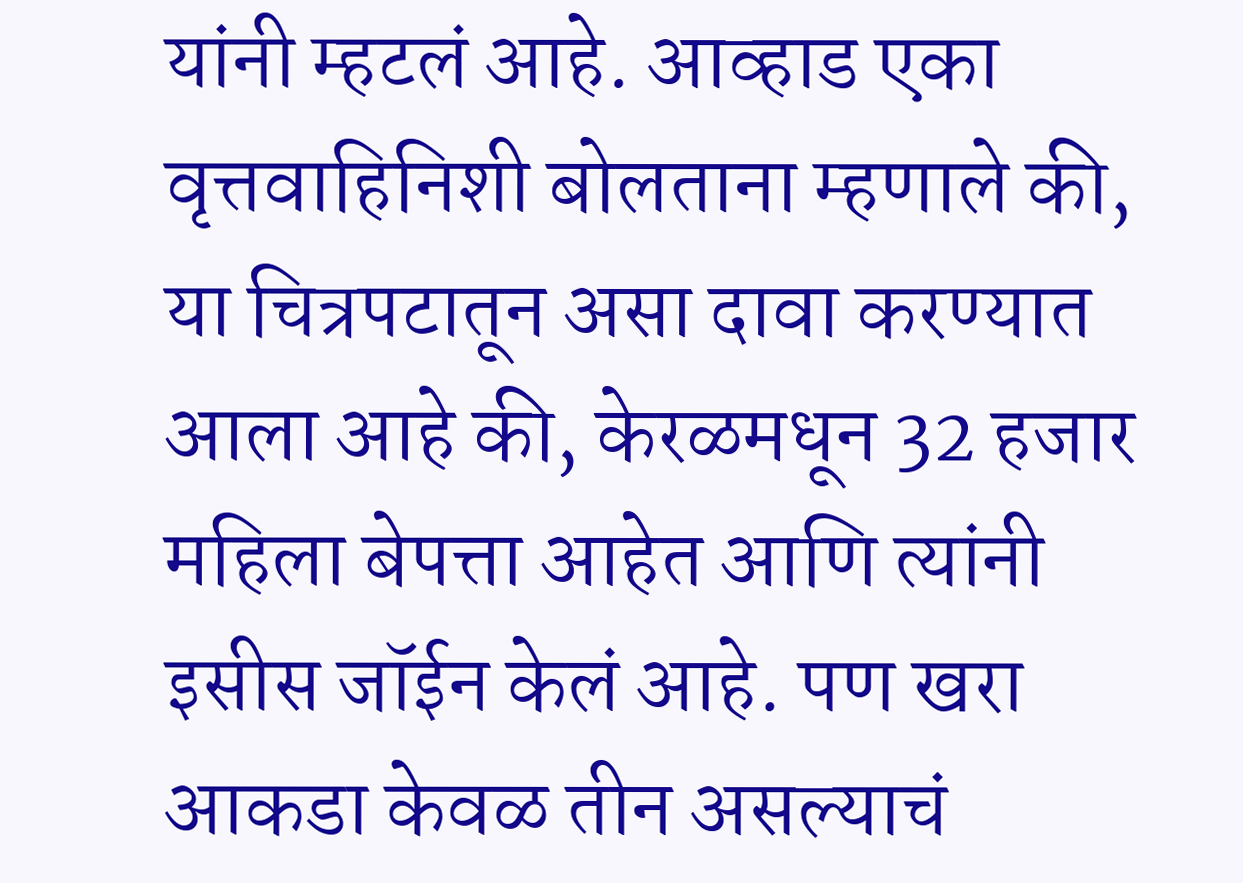यांनी म्हटलं आहे. आव्हाड एका वृत्तवाहिनिशी बोलताना म्हणाले की, या चित्रपटातून असा दावा करण्यात आला आहे की, केरळमधून 32 हजार महिला बेपत्ता आहेत आणि त्यांनी इसीस जॉईन केलं आहे. पण खरा आकडा केवळ तीन असल्याचं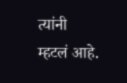त्यांनी म्हटलं आहे.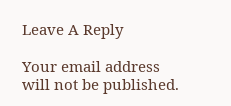Leave A Reply

Your email address will not be published.